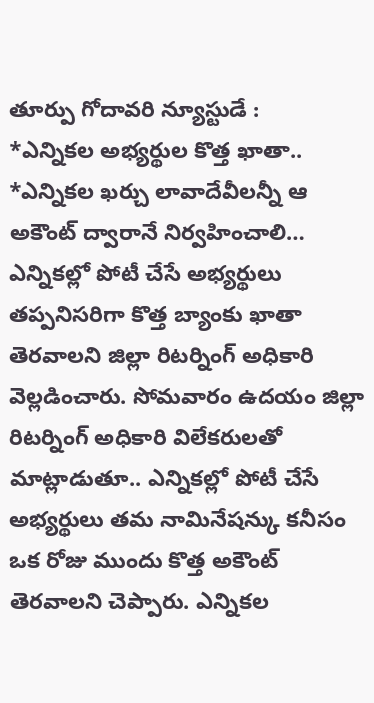తూర్పు గోదావరి న్యూస్టుడే :
*ఎన్నికల అభ్యర్థుల కొత్త ఖాతా..
*ఎన్నికల ఖర్చు లావాదేవీలన్నీ ఆ అకౌంట్ ద్వారానే నిర్వహించాలి…
ఎన్నికల్లో పోటీ చేసే అభ్యర్థులు తప్పనిసరిగా కొత్త బ్యాంకు ఖాతా తెరవాలని జిల్లా రిటర్నింగ్ అధికారి వెల్లడించారు. సోమవారం ఉదయం జిల్లా రిటర్నింగ్ అధికారి విలేకరులతో మాట్లాడుతూ.. ఎన్నికల్లో పోటీ చేసే అభ్యర్థులు తమ నామినేషన్కు కనీసం ఒక రోజు ముందు కొత్త అకౌంట్ తెరవాలని చెప్పారు. ఎన్నికల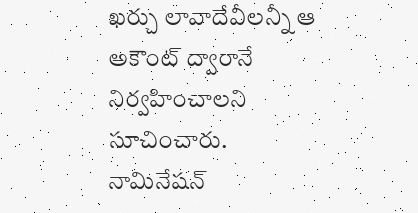ఖర్చు లావాదేవీలన్నీ ఆ అకౌంట్ ద్వారానే నిర్వహించాలని సూచించారు. నామినేషన్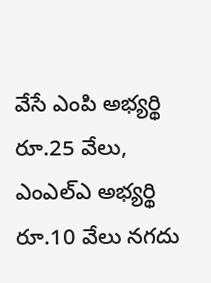వేసే ఎంపి అభ్యర్థి రూ.25 వేలు, ఎంఎల్ఎ అభ్యర్థి రూ.10 వేలు నగదు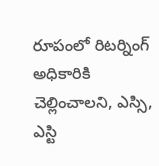రూపంలో రిటర్నింగ్ అధికారికి చెల్లించాలని, ఎస్సి, ఎస్టి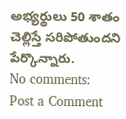అభ్యర్థులు 50 శాతం చెల్లిస్తే సరిపోతుందని పేర్కొన్నారు.
No comments:
Post a Comment